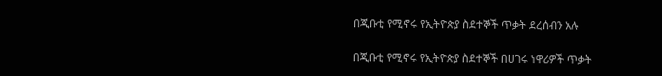በጂቡቲ የሚኖሩ የኢትዮጵያ ስደተኞች ጥቃት ደረሰብን አሉ

በጂቡቲ የሚኖሩ የኢትዮጵያ ስደተኞች በሀገሩ ነዋሪዎች ጥቃት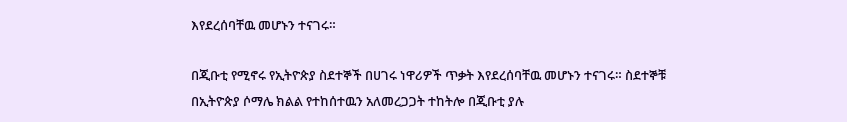እየደረሰባቸዉ መሆኑን ተናገሩ።

በጂቡቲ የሚኖሩ የኢትዮጵያ ስደተኞች በሀገሩ ነዋሪዎች ጥቃት እየደረሰባቸዉ መሆኑን ተናገሩ። ስደተኞቹ በኢትዮጵያ ሶማሌ ክልል የተከሰተዉን አለመረጋጋት ተከትሎ በጂቡቲ ያሉ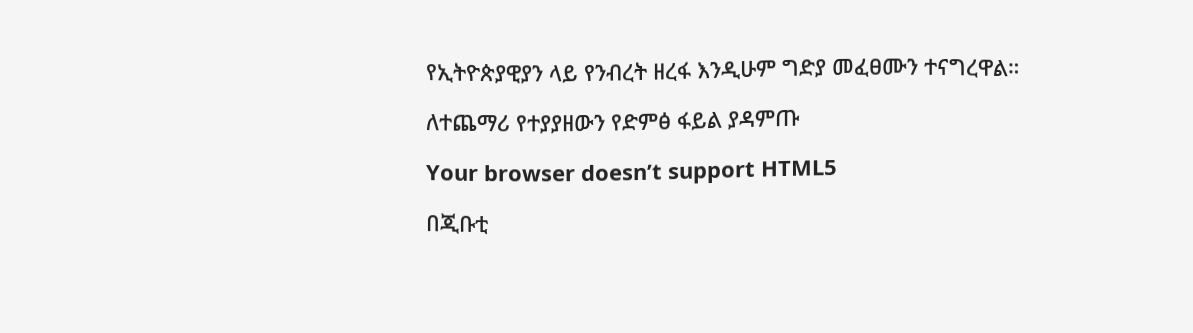የኢትዮጵያዊያን ላይ የንብረት ዘረፋ እንዲሁም ግድያ መፈፀሙን ተናግረዋል።

ለተጨማሪ የተያያዘውን የድምፅ ፋይል ያዳምጡ

Your browser doesn’t support HTML5

በጂቡቲ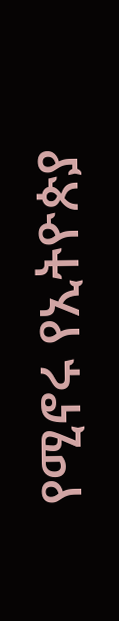የሚኖሩ የኢትዮጵያ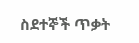ስደተኞች ጥቃት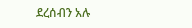ደረሰብን አሉ